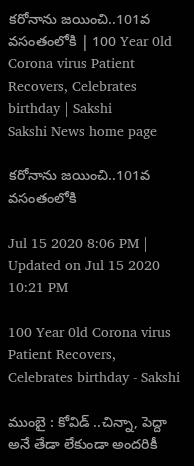క‌రోనాను జ‌యించి..101వ వ‌సంతంలోకి | 100 Year 0ld Corona virus Patient Recovers, Celebrates birthday | Sakshi
Sakshi News home page

క‌రోనాను జ‌యించి..101వ వ‌సంతంలోకి

Jul 15 2020 8:06 PM | Updated on Jul 15 2020 10:21 PM

100 Year 0ld Corona virus Patient Recovers, Celebrates birthday - Sakshi

ముంబై : కోవిడ్ ..చిన్నా, పెద్దా అనే తేడా లేకుండా అంద‌రికీ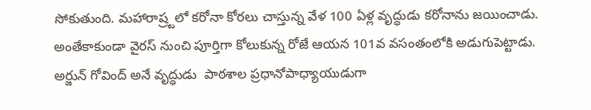సోకుతుంది. మ‌హారాష్ర్ట‌లో క‌రోనా కోర‌లు చాస్తున్న వేళ 100 ఏళ్ల వృద్ధుడు క‌రోనాను జ‌యించాడు. అంతేకాకుండా వైర‌స్ నుంచి పూర్తిగా కోలుకున్న రోజే ఆయ‌న 101వ వ‌సంతంలోకి అడుగుపెట్టాడు. అర్జున్ గోవింద్ అనే వృద్ధుడు  పాఠశాల ప్రధానోపాధ్యాయుడుగా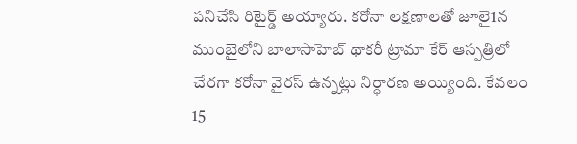ప‌నిచేసి రిటైర్డ్ అయ్యారు. క‌రోనా ల‌క్ష‌ణాల‌తో జూలై1న ముంబైలోని బాలాసాహెబ్ థాకరీ ట్రామా కేర్ ఆస్పత్రిలో చేర‌గా కరోనా వైర‌స్ ఉన్న‌ట్లు నిర్ధార‌ణ అయ్యింది. కేవ‌లం 15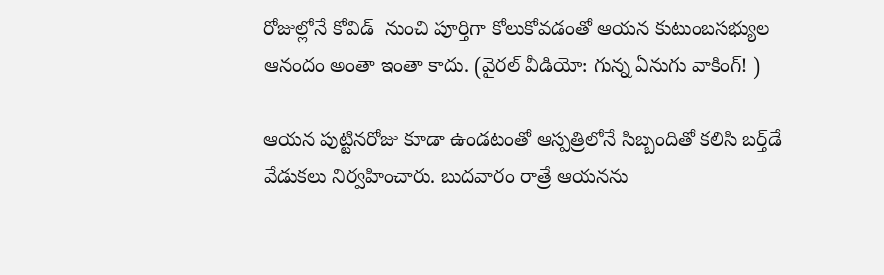రోజుల్లోనే కోవిడ్  నుంచి పూర్తిగా కోలుకోవ‌డంతో ఆయ‌న కుటుంబ‌స‌భ్యుల ఆనందం అంతా ఇంతా కాదు. (వైరల్‌ వీడియో: గున్న ఏనుగు వాకింగ్‌! )

ఆయ‌న పుట్టిన‌రోజు కూడా ఉండ‌టంతో ఆస్పత్రిలోనే సిబ్బందితో క‌లిసి బ‌ర్త్‌డే వేడుక‌లు నిర్వ‌హించారు. బుద‌వారం రాత్రే ఆయ‌నను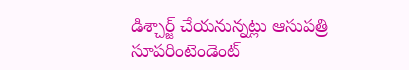డిశ్చార్జ్ చేయ‌నున్న‌ట్లు ఆసుప‌త్రి  సూపరింటెండెంట్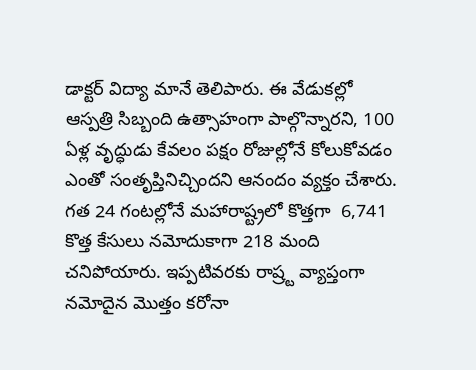డాక్టర్ విద్యా మానే తెలిపారు. ఈ వేడుక‌ల్లో ఆస్ప‌త్రి సిబ్బంది ఉత్సాహంగా పాల్గొన్నార‌ని, 100 ఏళ్ల వృద్ధుడు కేవ‌లం ప‌క్షం రోజుల్లోనే కోలుకోవడం ఎంతో సంతృప్తినిచ్చింద‌ని ఆనందం వ్య‌క్తం చేశారు. గ‌త 24 గంట‌ల్లోనే మహారాష్ట్రలో కొత్త‌గా  6,741 కొత్త కేసులు నమోదుకాగా 218 మంది చ‌నిపోయారు. ఇప్ప‌టివ‌ర‌కు రాష్ర్ట వ్యాప్తంగా న‌మోదైన మొత్తం క‌రోనా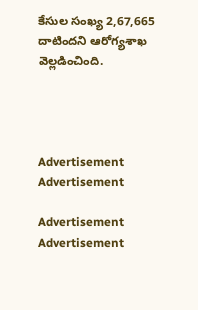కేసుల సంఖ్య 2,67,665 దాటింద‌ని ఆరోగ్య‌శాఖ వెల్ల‌డించింది.




Advertisement
Advertisement

Advertisement
Advertisement